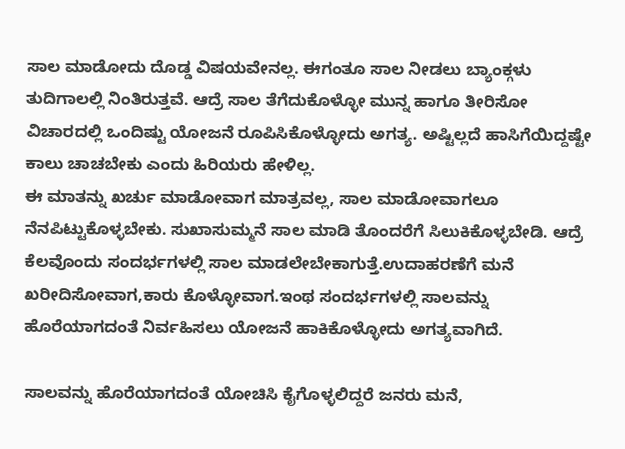ಸಾಲ ಮಾಡೋದು ದೊಡ್ಡ ವಿಷಯವೇನಲ್ಲ. ಈಗಂತೂ ಸಾಲ ನೀಡಲು ಬ್ಯಾಂಕ್ಗಳು ತುದಿಗಾಲಲ್ಲಿ ನಿಂತಿರುತ್ತವೆ. ಆದ್ರೆ ಸಾಲ ತೆಗೆದುಕೊಳ್ಳೋ ಮುನ್ನ ಹಾಗೂ ತೀರಿಸೋ ವಿಚಾರದಲ್ಲಿ ಒಂದಿಷ್ಟು ಯೋಜನೆ ರೂಪಿಸಿಕೊಳ್ಳೋದು ಅಗತ್ಯ. ಅಷ್ಟಿಲ್ಲದೆ ಹಾಸಿಗೆಯಿದ್ದಷ್ಟೇ ಕಾಲು ಚಾಚಬೇಕು ಎಂದು ಹಿರಿಯರು ಹೇಳಿಲ್ಲ.
ಈ ಮಾತನ್ನು ಖರ್ಚು ಮಾಡೋವಾಗ ಮಾತ್ರವಲ್ಲ, ಸಾಲ ಮಾಡೋವಾಗಲೂ ನೆನಪಿಟ್ಟುಕೊಳ್ಳಬೇಕು. ಸುಖಾಸುಮ್ಮನೆ ಸಾಲ ಮಾಡಿ ತೊಂದರೆಗೆ ಸಿಲುಕಿಕೊಳ್ಳಬೇಡಿ. ಆದ್ರೆ ಕೆಲವೊಂದು ಸಂದರ್ಭಗಳಲ್ಲಿ ಸಾಲ ಮಾಡಲೇಬೇಕಾಗುತ್ತೆ.ಉದಾಹರಣೆಗೆ ಮನೆ ಖರೀದಿಸೋವಾಗ,ಕಾರು ಕೊಳ್ಳೋವಾಗ.ಇಂಥ ಸಂದರ್ಭಗಳಲ್ಲಿ ಸಾಲವನ್ನು ಹೊರೆಯಾಗದಂತೆ ನಿರ್ವಹಿಸಲು ಯೋಜನೆ ಹಾಕಿಕೊಳ್ಳೋದು ಅಗತ್ಯವಾಗಿದೆ.

ಸಾಲವನ್ನು ಹೊರೆಯಾಗದಂತೆ ಯೋಚಿಸಿ ಕೈಗೊಳ್ಳಲಿದ್ದರೆ ಜನರು ಮನೆ,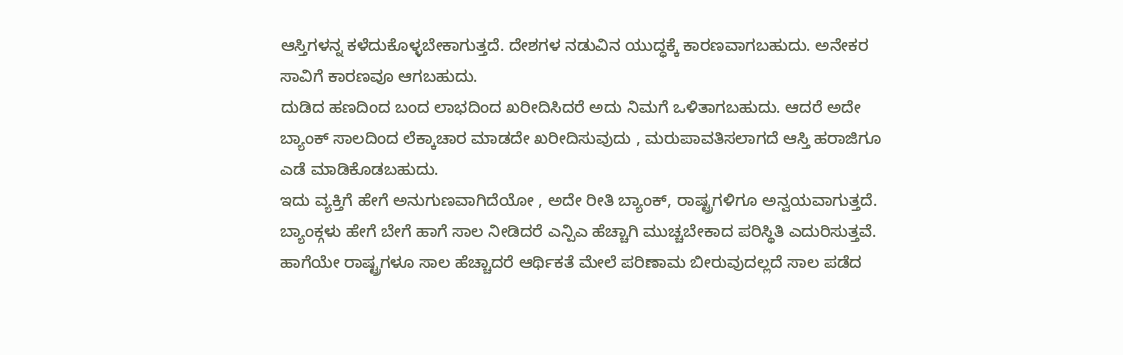ಆಸ್ತಿಗಳನ್ನ ಕಳೆದುಕೊಳ್ಳಬೇಕಾಗುತ್ತದೆ. ದೇಶಗಳ ನಡುವಿನ ಯುದ್ಧಕ್ಕೆ ಕಾರಣವಾಗಬಹುದು. ಅನೇಕರ ಸಾವಿಗೆ ಕಾರಣವೂ ಆಗಬಹುದು.
ದುಡಿದ ಹಣದಿಂದ ಬಂದ ಲಾಭದಿಂದ ಖರೀದಿಸಿದರೆ ಅದು ನಿಮಗೆ ಒಳಿತಾಗಬಹುದು. ಆದರೆ ಅದೇ ಬ್ಯಾಂಕ್ ಸಾಲದಿಂದ ಲೆಕ್ಕಾಚಾರ ಮಾಡದೇ ಖರೀದಿಸುವುದು , ಮರುಪಾವತಿಸಲಾಗದೆ ಆಸ್ತಿ ಹರಾಜಿಗೂ ಎಡೆ ಮಾಡಿಕೊಡಬಹುದು.
ಇದು ವ್ಯಕ್ತಿಗೆ ಹೇಗೆ ಅನುಗುಣವಾಗಿದೆಯೋ , ಅದೇ ರೀತಿ ಬ್ಯಾಂಕ್, ರಾಷ್ಟ್ರಗಳಿಗೂ ಅನ್ವಯವಾಗುತ್ತದೆ. ಬ್ಯಾಂಕ್ಗಳು ಹೇಗೆ ಬೇಗೆ ಹಾಗೆ ಸಾಲ ನೀಡಿದರೆ ಎನ್ಪಿಎ ಹೆಚ್ಚಾಗಿ ಮುಚ್ಚಬೇಕಾದ ಪರಿಸ್ಥಿತಿ ಎದುರಿಸುತ್ತವೆ. ಹಾಗೆಯೇ ರಾಷ್ಟ್ರಗಳೂ ಸಾಲ ಹೆಚ್ಚಾದರೆ ಆರ್ಥಿಕತೆ ಮೇಲೆ ಪರಿಣಾಮ ಬೀರುವುದಲ್ಲದೆ ಸಾಲ ಪಡೆದ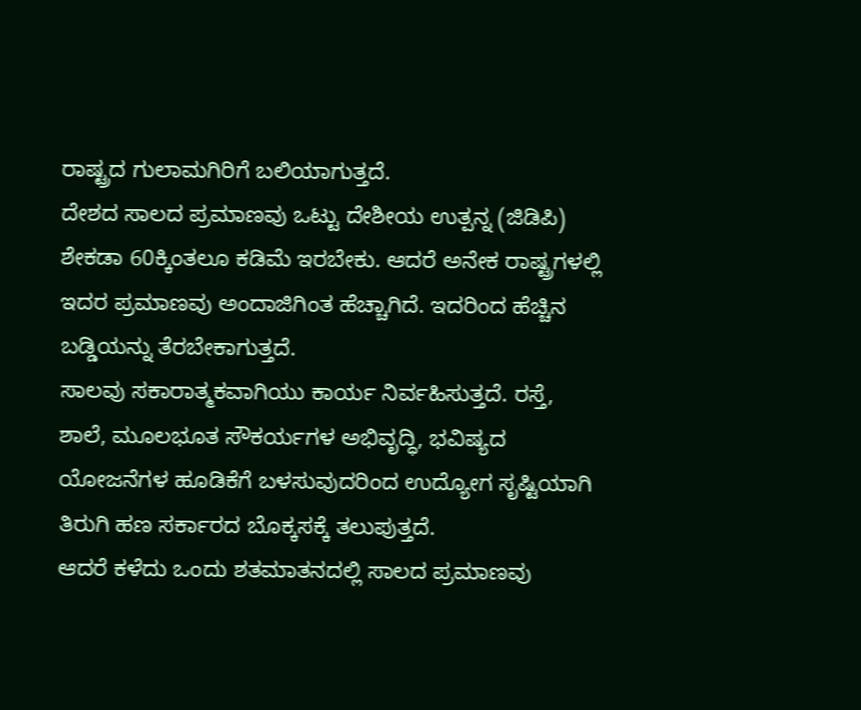ರಾಷ್ಟ್ರದ ಗುಲಾಮಗಿರಿಗೆ ಬಲಿಯಾಗುತ್ತದೆ.
ದೇಶದ ಸಾಲದ ಪ್ರಮಾಣವು ಒಟ್ಟು ದೇಶೀಯ ಉತ್ಪನ್ನ (ಜಿಡಿಪಿ) ಶೇಕಡಾ 60ಕ್ಕಿಂತಲೂ ಕಡಿಮೆ ಇರಬೇಕು. ಆದರೆ ಅನೇಕ ರಾಷ್ಟ್ರಗಳಲ್ಲಿ ಇದರ ಪ್ರಮಾಣವು ಅಂದಾಜಿಗಿಂತ ಹೆಚ್ಚಾಗಿದೆ. ಇದರಿಂದ ಹೆಚ್ಚಿನ ಬಡ್ಡಿಯನ್ನು ತೆರಬೇಕಾಗುತ್ತದೆ.
ಸಾಲವು ಸಕಾರಾತ್ಮಕವಾಗಿಯು ಕಾರ್ಯ ನಿರ್ವಹಿಸುತ್ತದೆ. ರಸ್ತೆ, ಶಾಲೆ, ಮೂಲಭೂತ ಸೌಕರ್ಯಗಳ ಅಭಿವೃದ್ಧಿ, ಭವಿಷ್ಯದ ಯೋಜನೆಗಳ ಹೂಡಿಕೆಗೆ ಬಳಸುವುದರಿಂದ ಉದ್ಯೋಗ ಸೃಷ್ಟಿಯಾಗಿ ತಿರುಗಿ ಹಣ ಸರ್ಕಾರದ ಬೊಕ್ಕಸಕ್ಕೆ ತಲುಪುತ್ತದೆ.
ಆದರೆ ಕಳೆದು ಒಂದು ಶತಮಾತನದಲ್ಲಿ ಸಾಲದ ಪ್ರಮಾಣವು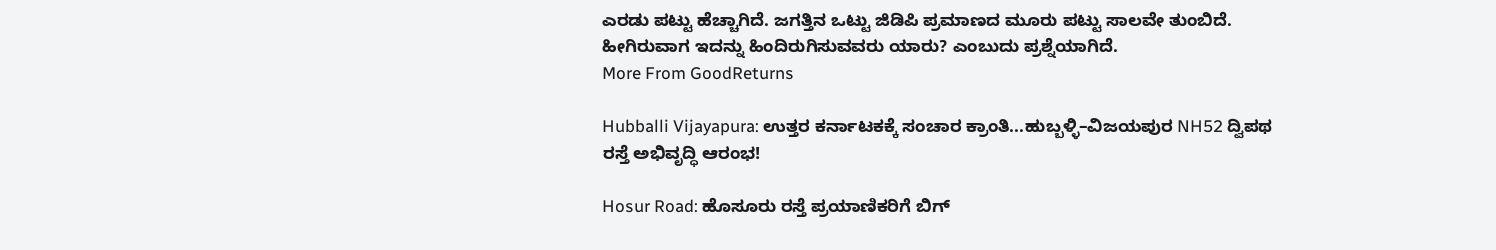ಎರಡು ಪಟ್ಟು ಹೆಚ್ಚಾಗಿದೆ. ಜಗತ್ತಿನ ಒಟ್ಟು ಜಿಡಿಪಿ ಪ್ರಮಾಣದ ಮೂರು ಪಟ್ಟು ಸಾಲವೇ ತುಂಬಿದೆ. ಹೀಗಿರುವಾಗ ಇದನ್ನು ಹಿಂದಿರುಗಿಸುವವರು ಯಾರು? ಎಂಬುದು ಪ್ರಶ್ನೆಯಾಗಿದೆ.
More From GoodReturns

Hubballi Vijayapura: ಉತ್ತರ ಕರ್ನಾಟಕಕ್ಕೆ ಸಂಚಾರ ಕ್ರಾಂತಿ...ಹುಬ್ಬಳ್ಳಿ–ವಿಜಯಪುರ NH52 ದ್ವಿಪಥ ರಸ್ತೆ ಅಭಿವೃದ್ಧಿ ಆರಂಭ!

Hosur Road: ಹೊಸೂರು ರಸ್ತೆ ಪ್ರಯಾಣಿಕರಿಗೆ ಬಿಗ್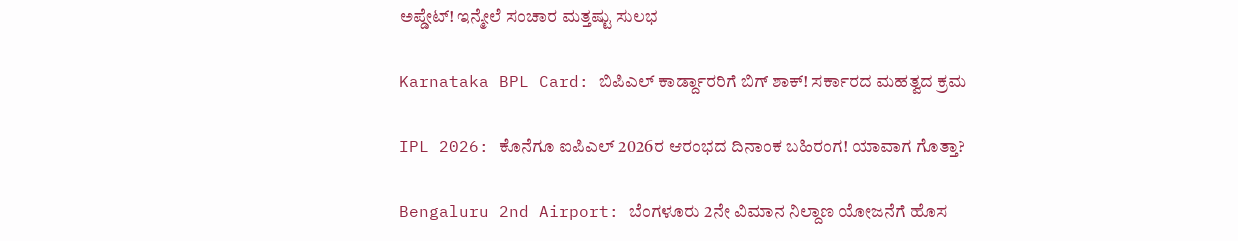ಅಪ್ಡೇಟ್! ಇನ್ಮೇಲೆ ಸಂಚಾರ ಮತ್ತಷ್ಟು ಸುಲಭ

Karnataka BPL Card: ಬಿಪಿಎಲ್ ಕಾರ್ಡ್ದಾರರಿಗೆ ಬಿಗ್ ಶಾಕ್! ಸರ್ಕಾರದ ಮಹತ್ವದ ಕ್ರಮ

IPL 2026: ಕೊನೆಗೂ ಐಪಿಎಲ್ 2026ರ ಆರಂಭದ ದಿನಾಂಕ ಬಹಿರಂಗ! ಯಾವಾಗ ಗೊತ್ತಾ?

Bengaluru 2nd Airport: ಬೆಂಗಳೂರು 2ನೇ ವಿಮಾನ ನಿಲ್ದಾಣ ಯೋಜನೆಗೆ ಹೊಸ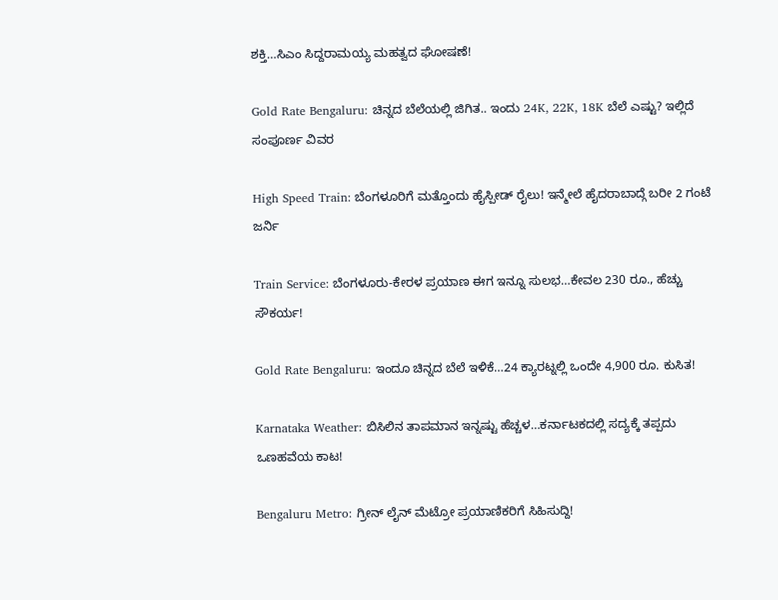ಶಕ್ತಿ…ಸಿಎಂ ಸಿದ್ದರಾಮಯ್ಯ ಮಹತ್ವದ ಘೋಷಣೆ!

Gold Rate Bengaluru: ಚಿನ್ನದ ಬೆಲೆಯಲ್ಲಿ ಜಿಗಿತ.. ಇಂದು 24K, 22K, 18K ಬೆಲೆ ಎಷ್ಟು? ಇಲ್ಲಿದೆ ಸಂಪೂರ್ಣ ವಿವರ

High Speed Train: ಬೆಂಗಳೂರಿಗೆ ಮತ್ತೊಂದು ಹೈಸ್ಪೀಡ್ ರೈಲು! ಇನ್ಮೇಲೆ ಹೈದರಾಬಾದ್ಗೆ ಬರೀ 2 ಗಂಟೆ ಜರ್ನಿ

Train Service: ಬೆಂಗಳೂರು-ಕೇರಳ ಪ್ರಯಾಣ ಈಗ ಇನ್ನೂ ಸುಲಭ…ಕೇವಲ 230 ರೂ., ಹೆಚ್ಚು ಸೌಕರ್ಯ!

Gold Rate Bengaluru: ಇಂದೂ ಚಿನ್ನದ ಬೆಲೆ ಇಳಿಕೆ…24 ಕ್ಯಾರಟ್ನಲ್ಲಿ ಒಂದೇ 4,900 ರೂ. ಕುಸಿತ!

Karnataka Weather: ಬಿಸಿಲಿನ ತಾಪಮಾನ ಇನ್ನಷ್ಟು ಹೆಚ್ಚಳ…ಕರ್ನಾಟಕದಲ್ಲಿ ಸದ್ಯಕ್ಕೆ ತಪ್ಪದು ಒಣಹವೆಯ ಕಾಟ!

Bengaluru Metro: ಗ್ರೀನ್ ಲೈನ್ ಮೆಟ್ರೋ ಪ್ರಯಾಣಿಕರಿಗೆ ಸಿಹಿಸುದ್ದಿ!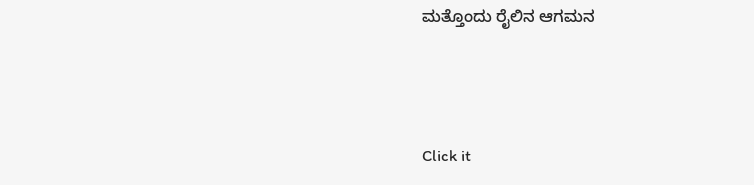ಮತ್ತೊಂದು ರೈಲಿನ ಆಗಮನ



Click it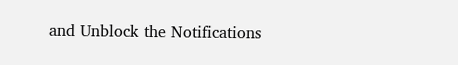and Unblock the Notifications